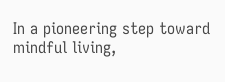In a pioneering step toward mindful living,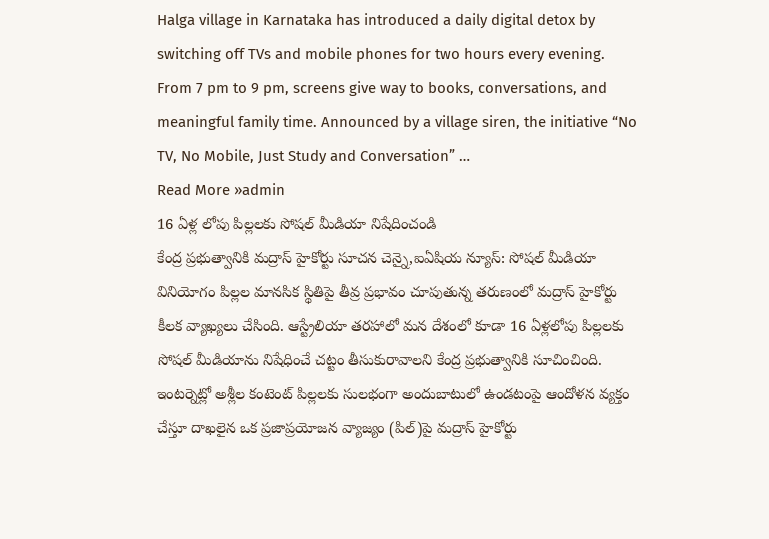Halga village in Karnataka has introduced a daily digital detox by switching off TVs and mobile phones for two hours every evening. From 7 pm to 9 pm, screens give way to books, conversations, and meaningful family time. Announced by a village siren, the initiative “No TV, No Mobile, Just Study and Conversation” …
Read More »admin
16 ఏళ్ల లోపు పిల్లలకు సోషల్ మీడియా నిషేదించండి
కేంద్ర ప్రభుత్వానికి మద్రాస్ హైకోర్టు సూచన చెన్నై,ఐఏషియ న్యూస్: సోషల్ మీడియా వినియోగం పిల్లల మానసిక స్థితిపై తీవ్ర ప్రభావం చూపుతున్న తరుణంలో మద్రాస్ హైకోర్టు కీలక వ్యాఖ్యలు చేసింది. ఆస్ట్రేలియా తరహాలో మన దేశంలో కూడా 16 ఏళ్లలోపు పిల్లలకు సోషల్ మీడియాను నిషేధించే చట్టం తీసుకురావాలని కేంద్ర ప్రభుత్వానికి సూచించింది. ఇంటర్నెట్లో అశ్లీల కంటెంట్ పిల్లలకు సులభంగా అందుబాటులో ఉండటంపై ఆందోళన వ్యక్తం చేస్తూ దాఖలైన ఒక ప్రజాప్రయోజన వ్యాజ్యం (పిల్)పై మద్రాస్ హైకోర్టు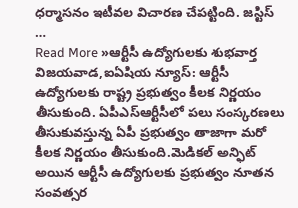ధర్మాసనం ఇటీవల విచారణ చేపట్టింది. జస్టిస్ …
Read More »ఆర్టీసీ ఉద్యోగులకు శుభవార్త
విజయవాడ,ఐఏషియ న్యూస్: ఆర్టీసీ ఉద్యోగులకు రాష్ట్ర ప్రభుత్వం కీలక నిర్ణయం తీసుకుంది. ఏపీఎస్ఆర్టీసీలో పలు సంస్కరణలు తీసుకువస్తున్న ఏపీ ప్రభుత్వం తాజాగా మరో కీలక నిర్ణయం తీసుకుంది.మెడికల్ అన్ఫిట్ అయిన ఆర్టీసీ ఉద్యోగులకు ప్రభుత్వం నూతన సంవత్సర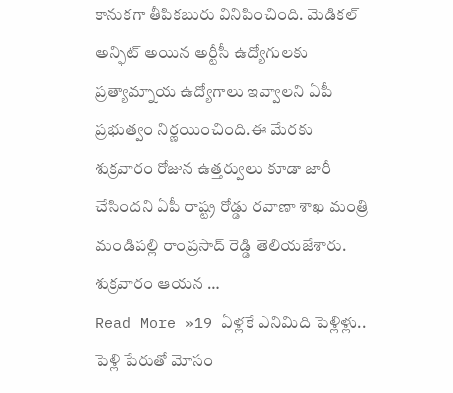కానుకగా తీపికబురు వినిపించింది. మెడికల్ అన్ఫిట్ అయిన అర్టీసీ ఉద్యోగులకు ప్రత్యామ్నాయ ఉద్యోగాలు ఇవ్వాలని ఏపీ ప్రభుత్వం నిర్ణయించింది.ఈ మేరకు శుక్రవారం రోజున ఉత్తర్వులు కూడా జారీ చేసిందని ఏపీ రాష్ట్ర రోడ్డు రవాణా శాఖ మంత్రి మండిపల్లి రాంప్రసాద్ రెడ్డి తెలియజేశారు. శుక్రవారం ఆయన …
Read More »19 ఏళ్లకే ఎనిమిది పెళ్లిళ్లు.. పెళ్లి పేరుతో మోసం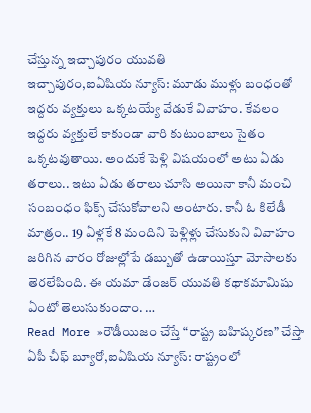చేస్తున్న ఇచ్చాపురం యువతి
ఇచ్చాపురం,ఐఏషియ న్యూస్: మూడు ముళ్లు బంధంతో ఇద్దరు వ్యక్తులు ఒక్కటయ్యే వేడుకే వివాహం. కేవలం ఇద్దరు వ్యక్తులే కాకుండా వారి కుటుంబాలు సైతం ఒక్కటవుతాయి. అందుకే పెళ్లి విషయంలో అటు ఏడు తరాలు.. ఇటు ఏడు తరాలు చూసి అయినా కానీ మంచి సంబంధం ఫిక్స్ చేసుకోవాలని అంటారు. కానీ ఓ కిలేడీ మాత్రం.. 19 ఏళ్లకే 8 మందిని పెళ్లిళ్లు చేసుకుని వివాహం జరిగిన వారం రోజుల్లోపే డబ్బుతో ఉడాయిస్తూ మోసాలకు తెరలేపింది. ఈ యమా డేంజర్ యువతి కథాకమామిషు ఏంటో తెలుసుకుందాం. …
Read More »రౌడీయిజం చేస్తే “రాష్ట్ర బహిష్కరణ” చేస్తా
ఏపీ చీఫ్ బ్యూరో,ఐఏషియ న్యూస్: రాష్ట్రంలో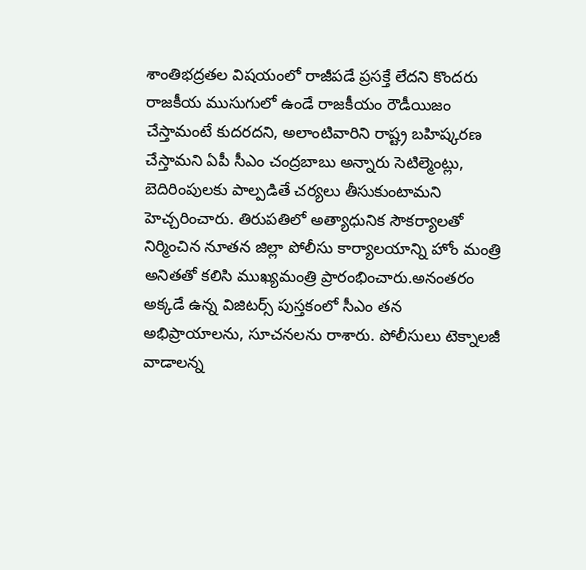శాంతిభద్రతల విషయంలో రాజీపడే ప్రసక్తే లేదని కొందరు రాజకీయ ముసుగులో ఉండే రాజకీయం రౌడీయిజం చేస్తామంటే కుదరదని, అలాంటివారిని రాష్ట్ర బహిష్కరణ చేస్తామని ఏపీ సీఎం చంద్రబాబు అన్నారు సెటిల్మెంట్లు, బెదిరింపులకు పాల్పడితే చర్యలు తీసుకుంటామని హెచ్చరించారు. తిరుపతిలో అత్యాధునిక సౌకర్యాలతో నిర్మించిన నూతన జిల్లా పోలీసు కార్యాలయాన్ని హోం మంత్రి అనితతో కలిసి ముఖ్యమంత్రి ప్రారంభించారు.అనంతరం అక్కడే ఉన్న విజిటర్స్ పుస్తకంలో సీఎం తన అభిప్రాయాలను, సూచనలను రాశారు. పోలీసులు టెక్నాలజీ వాడాలన్న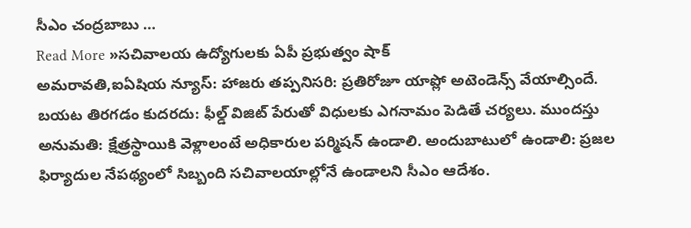సీఎం చంద్రబాబు …
Read More »సచివాలయ ఉద్యోగులకు ఏపీ ప్రభుత్వం షాక్
అమరావతి,ఐఏషియ న్యూస్: హాజరు తప్పనిసరి: ప్రతిరోజూ యాప్లో అటెండెన్స్ వేయాల్సిందే. బయట తిరగడం కుదరదు: ఫీల్డ్ విజిట్ పేరుతో విధులకు ఎగనామం పెడితే చర్యలు. ముందస్తు అనుమతి: క్షేత్రస్థాయికి వెళ్లాలంటే అధికారుల పర్మిషన్ ఉండాలి. అందుబాటులో ఉండాలి: ప్రజల ఫిర్యాదుల నేపథ్యంలో సిబ్బంది సచివాలయాల్లోనే ఉండాలని సీఎం ఆదేశం.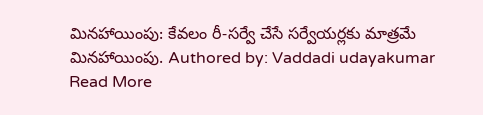మినహాయింపు: కేవలం రీ-సర్వే చేసే సర్వేయర్లకు మాత్రమే మినహాయింపు. Authored by: Vaddadi udayakumar
Read More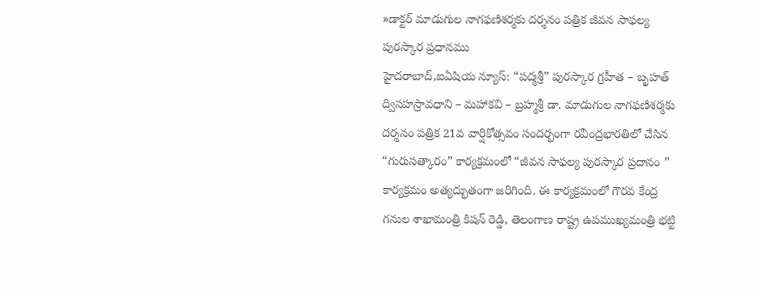»డాక్టర్ మాడుగుల నాగఫణిశర్మకు దర్శనం పత్రిక జీవన సాఫల్య పురస్కార ప్రధానము
హైదరాబాద్,ఐఏషియ న్యూస్: “పద్మశ్రీ” పురస్కార గ్రహీత – బృహత్ ద్విసహస్రావధాని – మహాకవి – బ్రహ్మశ్రీ డా. మాడుగుల నాగఫణిశర్మకు దర్శనం పత్రిక 21వ వార్షికోత్సవం సందర్భంగా రవీంద్రభారతిలో చేసిన “గురుసత్కారం” కార్యక్రమంలో “జీవన సాఫల్య పురస్కార ప్రదానం ” కార్యక్రమం అత్యద్భుతంగా జరిగింది. ఈ కార్యక్రమంలో గౌరవ కేంద్ర గనుల శాఖామంత్రి కిషన్ రెడ్డి, తెలంగాణ రాష్ట్ర ఉపముఖ్యమంత్రి భట్టి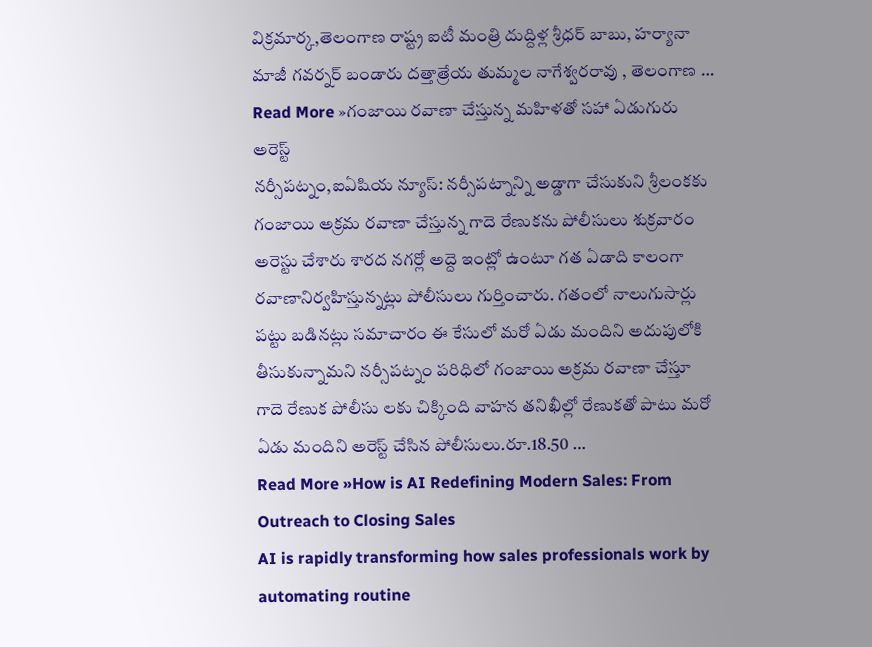విక్రమార్క,తెలంగాణ రాష్ట్ర ఐటీ మంత్రి దుద్దిళ్ల శ్రీధర్ బాబు, హర్యానా మాజీ గవర్నర్ బండారు దత్తాత్రేయ తుమ్మల నాగేశ్వరరావు , తెలంగాణ …
Read More »గంజాయి రవాణా చేస్తున్న మహిళతో సహా ఏడుగురు అరెస్ట్
నర్సీపట్నం,ఐఏషియ న్యూస్: నర్సీపట్నాన్ని అడ్డాగా చేసుకుని శ్రీలంకకు గంజాయి అక్రమ రవాణా చేస్తున్న గాదె రేణుకను పోలీసులు శుక్రవారం అరెస్టు చేశారు శారద నగర్లో అద్దె ఇంట్లో ఉంటూ గత ఏడాది కాలంగా రవాణానిర్వహిస్తున్నట్లు పోలీసులు గుర్తించారు. గతంలో నాలుగుసార్లు పట్టు బడినట్లు సమాచారం ఈ కేసులో మరో ఏడు మందిని అదుపులోకి తీసుకున్నామని నర్సీపట్నం పరిధిలో గంజాయి అక్రమ రవాణా చేస్తూ గాదె రేణుక పోలీసు లకు చిక్కింది వాహన తనిఖీల్లో రేణుకతో పాటు మరో ఏడు మందిని అరెస్ట్ చేసిన పోలీసులు.రూ.18.50 …
Read More »How is AI Redefining Modern Sales: From Outreach to Closing Sales
AI is rapidly transforming how sales professionals work by automating routine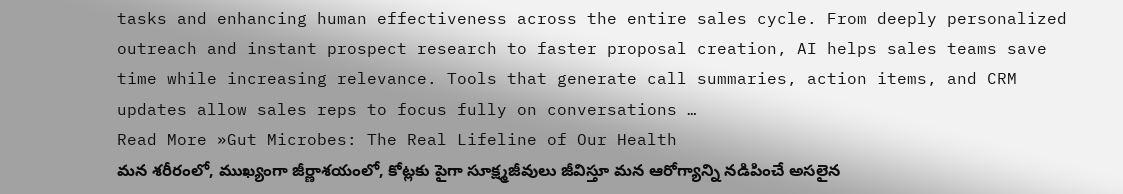tasks and enhancing human effectiveness across the entire sales cycle. From deeply personalized outreach and instant prospect research to faster proposal creation, AI helps sales teams save time while increasing relevance. Tools that generate call summaries, action items, and CRM updates allow sales reps to focus fully on conversations …
Read More »Gut Microbes: The Real Lifeline of Our Health
మన శరీరంలో, ముఖ్యంగా జీర్ణాశయంలో, కోట్లకు పైగా సూక్ష్మజీవులు జీవిస్తూ మన ఆరోగ్యాన్ని నడిపించే అసలైన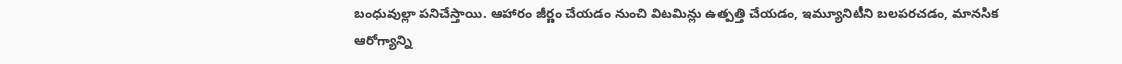బంధువుల్లా పనిచేస్తాయి. ఆహారం జీర్ణం చేయడం నుంచి విటమిన్లు ఉత్పత్తి చేయడం, ఇమ్యూనిటీని బలపరచడం, మానసిక ఆరోగ్యాన్ని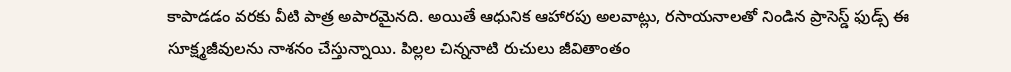కాపాడడం వరకు వీటి పాత్ర అపారమైనది. అయితే ఆధునిక ఆహారపు అలవాట్లు, రసాయనాలతో నిండిన ప్రాసెస్డ్ ఫుడ్స్ ఈ సూక్ష్మజీవులను నాశనం చేస్తున్నాయి. పిల్లల చిన్ననాటి రుచులు జీవితాంతం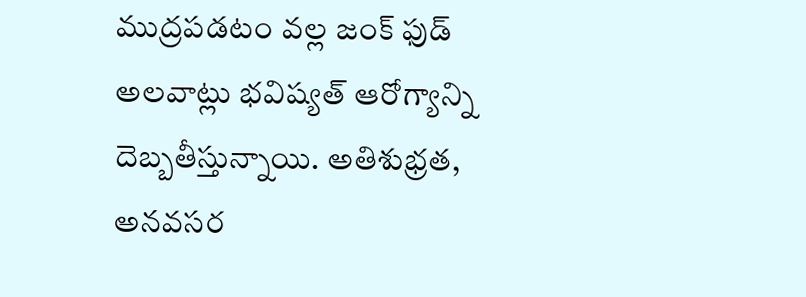ముద్రపడటం వల్ల జంక్ ఫుడ్ అలవాట్లు భవిష్యత్ ఆరోగ్యాన్ని దెబ్బతీస్తున్నాయి. అతిశుభ్రత, అనవసర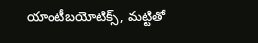యాంటీబయోటిక్స్, మట్టితో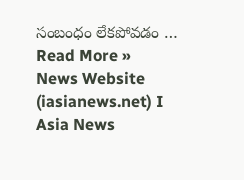సంబంధం లేకపోవడం …
Read More »
News Website (iasianews.net) I Asia News